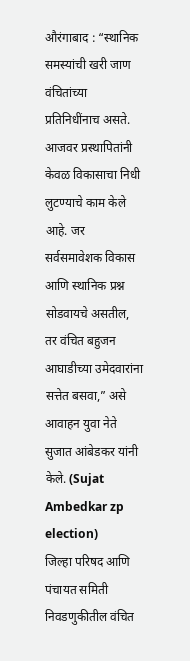औरंगाबाद : “स्थानिक समस्यांची खरी जाण वंचितांच्या प्रतिनिधींनाच असते. आजवर प्रस्थापितांनी केवळ विकासाचा निधी लुटण्याचे काम केले आहे. जर सर्वसमावेशक विकास आणि स्थानिक प्रश्न सोडवायचे असतील, तर वंचित बहुजन आघाडीच्या उमेदवारांना सत्तेत बसवा,” असे आवाहन युवा नेते सुजात आंबेडकर यांनी केले. (Sujat Ambedkar zp election)
जिल्हा परिषद आणि पंचायत समिती निवडणुकीतील वंचित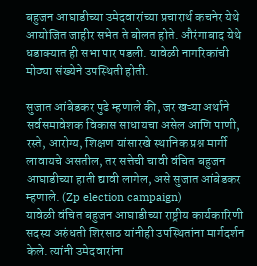बहुजन आघाडीच्या उमेदवारांच्या प्रचारार्थ कचनेर येथे आयोजित जाहीर सभेत ते बोलत होते. औरंगाबाद येथे धडाक्यात ही सभा पार पडली. यावेळी नागरिकांची मोठ्या संख्येने उपस्थिती होती.

सुजात आंबेडकर पुढे म्हणाले की, जर खऱ्या अर्थाने सर्वसमावेशक विकास साधायचा असेल आणि पाणी, रस्ते, आरोग्य, शिक्षण यांसारखे स्थानिक प्रश्न मार्गी लावायचे असतील, तर सत्तेची चावी वंचित बहुजन आघाडीच्या हाती द्यावी लागेल, असे सुजात आंबेडकर म्हणाले. (Zp election campaign)
यावेळी वंचित बहुजन आघाडीच्या राष्ट्रीय कार्यकारिणी सदस्य अरुंधती शिरसाठ यांनीही उपस्थितांना मार्गदर्शन केले. त्यांनी उमेदवारांना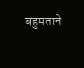बहुमताने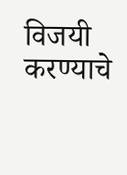विजयी करण्याचे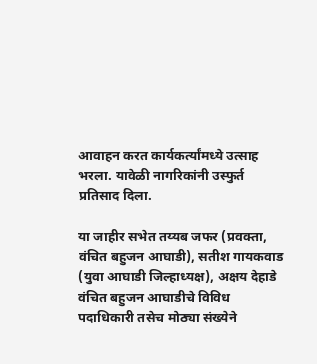आवाहन करत कार्यकर्त्यांमध्ये उत्साह भरला. यावेळी नागरिकांनी उस्फुर्त प्रतिसाद दिला.

या जाहीर सभेत तय्यब जफर (प्रवक्ता, वंचित बहुजन आघाडी), सतीश गायकवाड (युवा आघाडी जिल्हाध्यक्ष), अक्षय देहाडे वंचित बहुजन आघाडीचे विविध पदाधिकारी तसेच मोठ्या संख्येने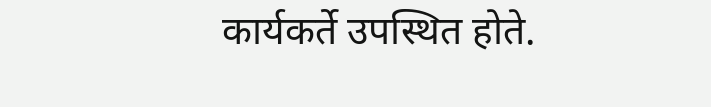कार्यकर्ते उपस्थित होते.